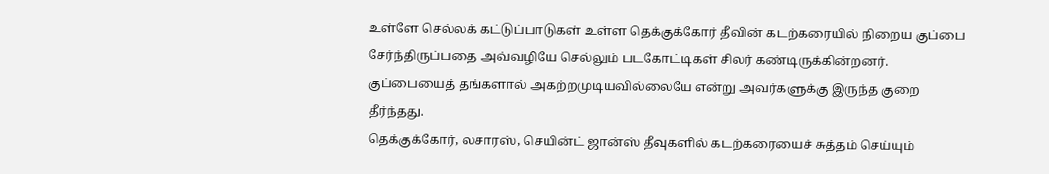உள்ளே செல்லக் கட்டுப்பாடுகள் உள்ள தெக்குக்கோர் தீவின் கடற்கரையில் நிறைய குப்பை சேர்ந்திருப்பதை அவ்வழியே செல்லும் படகோட்டிகள் சிலர் கண்டிருக்கின்றனர். குப்பையைத் தங்களால் அகற்றமுடியவில்லையே என்று அவர்களுக்கு இருந்த குறை தீர்ந்தது.
தெக்குக்கோர், லசாரஸ், செயின்ட் ஜான்ஸ் தீவுகளில் கடற்கரையைச் சுத்தம் செய்யும்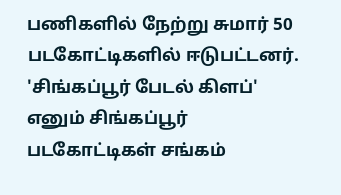பணிகளில் நேற்று சுமார் 50 படகோட்டிகளில் ஈடுபட்டனர்.
'சிங்கப்பூர் பேடல் கிளப்' எனும் சிங்கப்பூர் படகோட்டிகள் சங்கம்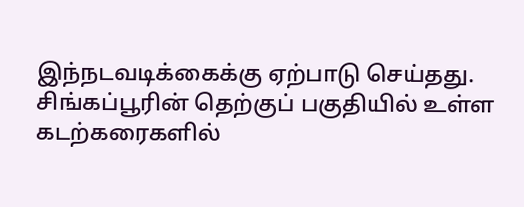இந்நடவடிக்கைக்கு ஏற்பாடு செய்தது.
சிங்கப்பூரின் தெற்குப் பகுதியில் உள்ள கடற்கரைகளில்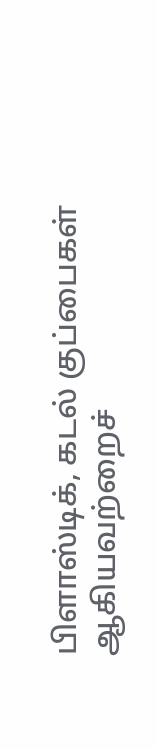பிளாஸ்டிக், கடல் குப்பைகள் ஆகியவற்றைச்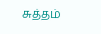சுத்தம்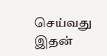செய்வது இதன்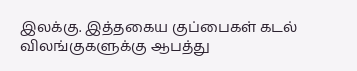இலக்கு. இத்தகைய குப்பைகள் கடல் விலங்குகளுக்கு ஆபத்து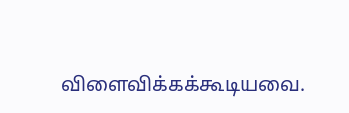விளைவிக்கக்கூடியவை.